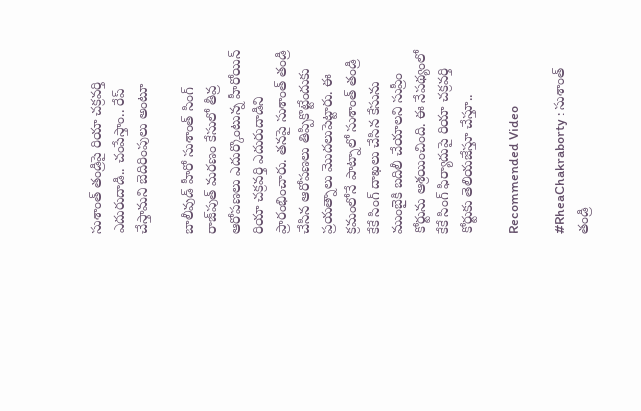సుశాంత్ తండ్రిపై రియా చక్రవర్తి ఎదురుదాడి.. చంపేస్తాం.. రేప్ చేస్తామని బెదిరింపులు అంటూ

బాలీవుడ్ హీరో సుశాంత్ సింగ్ రాజ్‌పుత్ మరణం కేసులో తీవ్ర ఆరోపణలు ఎదుర్కొంటున్న హీరోయిన్ రియా చక్రవర్తి ఎదురుదాడిని ప్రారంభించారు. తనపై సుశాంత్ తండ్రి చేసిన ఆరోపణలు తిప్పికొట్టేందుకు ప్రయత్నాలు మొదలుపెట్టారు. ఈ క్రమంలోనే పాట్నాలో సుశాంత్ తండ్రి కేకే సింగ్ దాఖలు చేసిన కేసును ముంబైకి బదిలీ చేయాలని సుప్రీం కోర్టును ఆశ్రయించింది. ఈ నేపథ్యంలో కేకే సింగ్‌ ఫిర్యాదుపై రియా చక్రవర్తి కోర్టుకు తెలియజేస్తూ చేస్తూ..

Recommended Video

#RheaChakraborty : సుశాంత్ తండ్రి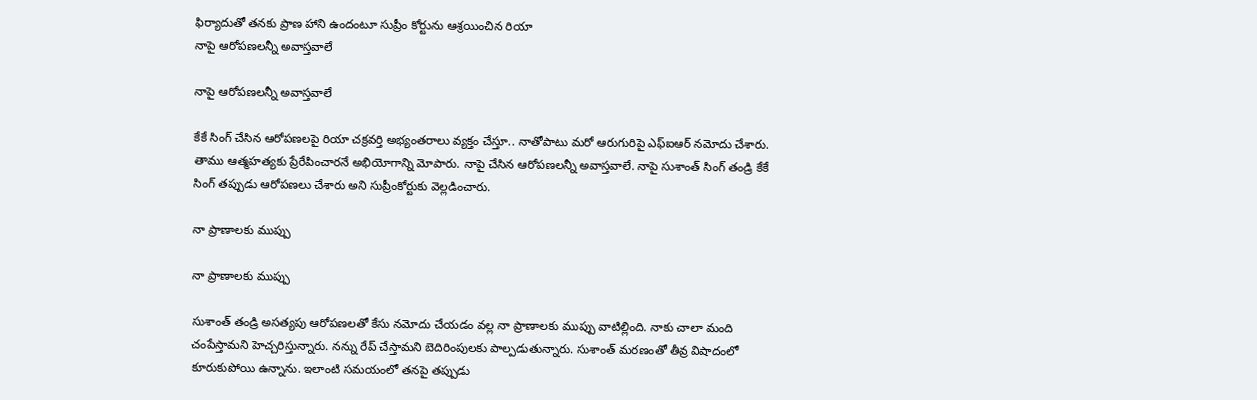ఫిర్యాదుతో తనకు ప్రాణ హాని ఉందంటూ సుప్రీం కోర్టును ఆశ్రయించిన రియా
నాపై ఆరోపణలన్నీ అవాస్తవాలే

నాపై ఆరోపణలన్నీ అవాస్తవాలే

కేకే సింగ్ చేసిన ఆరోపణలపై రియా చక్రవర్తి అభ్యంతరాలు వ్యక్తం చేస్తూ.. నాతోపాటు మరో ఆరుగురిపై ఎఫ్ఐఆర్ నమోదు చేశారు. తాము ఆత్మహత్యకు ప్రేరేపించారనే అభియోగాన్ని మోపారు. నాపై చేసిన ఆరోపణలన్నీ అవాస్తవాలే. నాపై సుశాంత్ సింగ్ తండ్రి కేకే సింగ్ తప్పుడు ఆరోపణలు చేశారు అని సుప్రీంకోర్టుకు వెల్లడించారు.

నా ప్రాణాలకు ముప్పు

నా ప్రాణాలకు ముప్పు

సుశాంత్ తండ్రి అసత్యపు ఆరోపణలతో కేసు నమోదు చేయడం వల్ల నా ప్రాణాలకు ముప్పు వాటిల్లింది. నాకు చాలా మంది చంపేస్తామని హెచ్చరిస్తున్నారు. నన్ను రేప్ చేస్తామని బెదిరింపులకు పాల్పడుతున్నారు. సుశాంత్‌ మరణంతో తీవ్ర విషాదంలో కూరుకుపోయి ఉన్నాను. ఇలాంటి సమయంలో తనపై తప్పుడు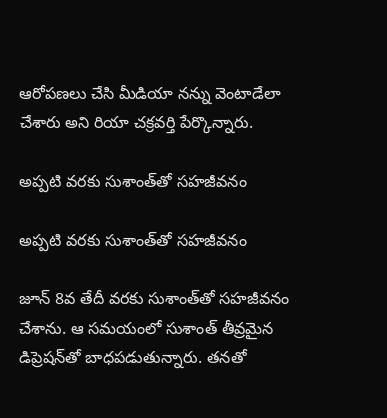ఆరోపణలు చేసి మీడియా నన్ను వెంటాడేలా చేశారు అని రియా చక్రవర్తి పేర్కొన్నారు.

అప్పటి వరకు సుశాంత్‌తో సహజీవనం

అప్పటి వరకు సుశాంత్‌తో సహజీవనం

జూన్ 8వ తేదీ వరకు సుశాంత్‌తో సహజీవనం చేశాను. ఆ సమయంలో సుశాంత్ తీవ్రమైన డిప్రెషన్‌తో బాధపడుతున్నారు. తనతో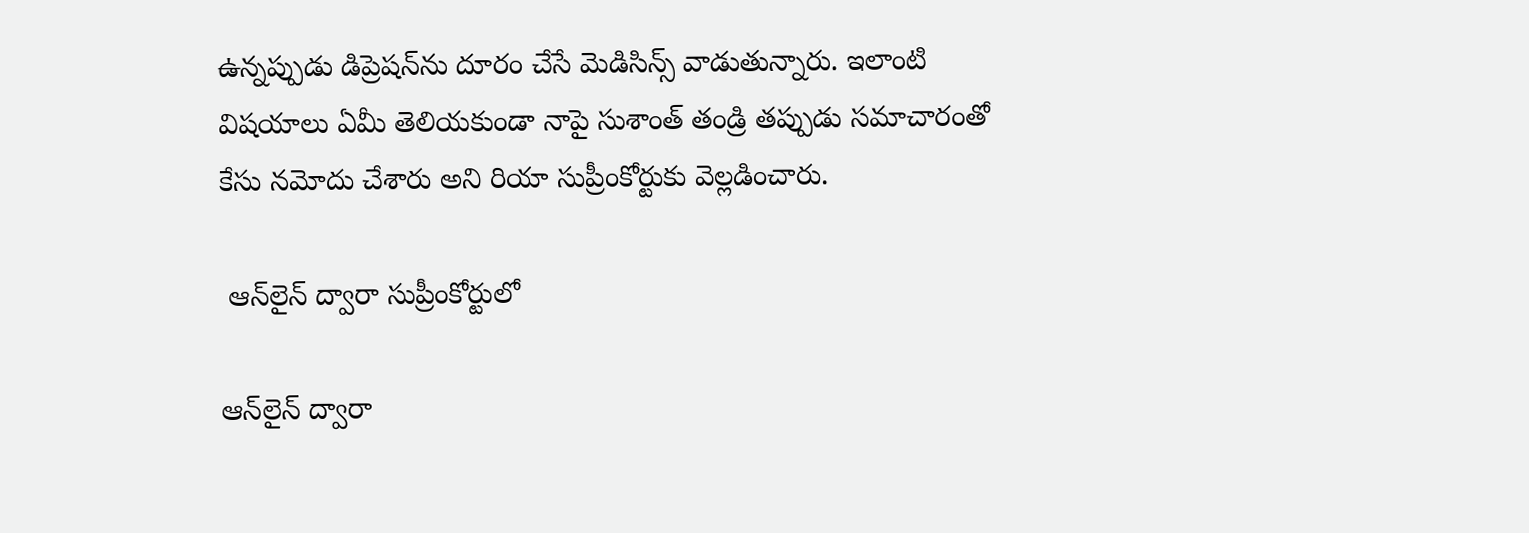ఉన్నప్పుడు డిప్రెషన్‌ను దూరం చేసే మెడిసిన్స్ వాడుతున్నారు. ఇలాంటి విషయాలు ఏమీ తెలియకుండా నాపై సుశాంత్ తండ్రి తప్పుడు సమాచారంతో కేసు నమోదు చేశారు అని రియా సుప్రీంకోర్టుకు వెల్లడించారు.

 ఆన్‌లైన్‌ ద్వారా సుప్రీంకోర్టులో

ఆన్‌లైన్‌ ద్వారా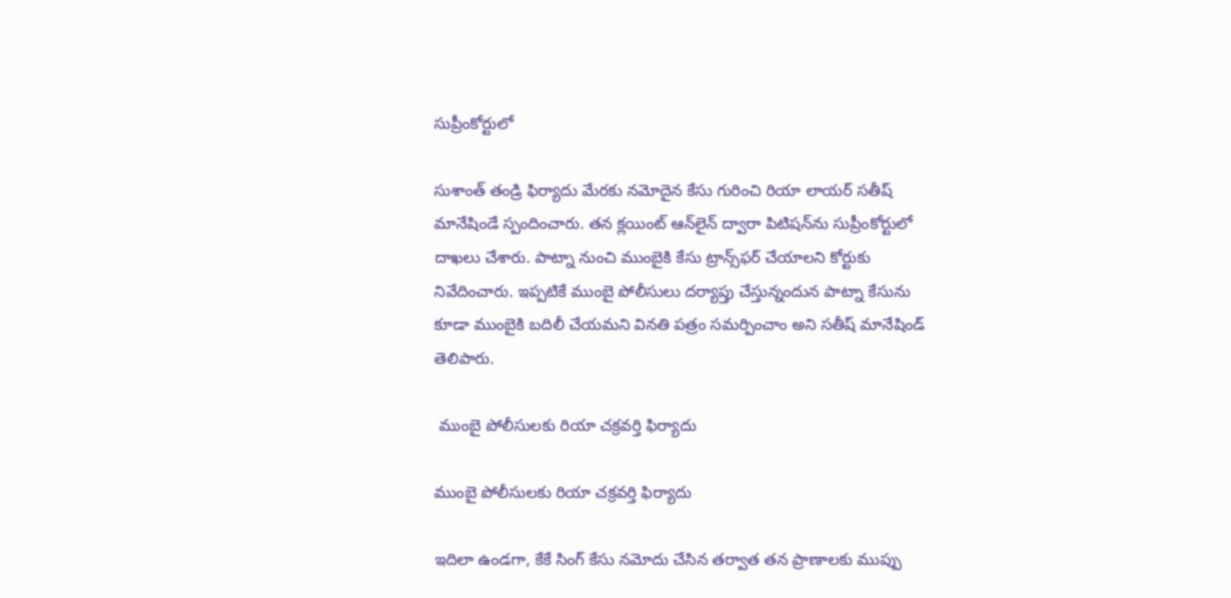సుప్రీంకోర్టులో

సుశాంత్ తండ్రి ఫిర్యాదు మేరకు నమోదైన కేసు గురించి రియా లాయర్ సతీష్ మానేషిండే స్పందించారు. తన క్లయింట్ ఆన్‌లైన్ ద్వారా పిటిషన్‌ను సుప్రీంకోర్టులో దాఖలు చేశారు. పాట్నా నుంచి ముంబైకి కేసు ట్రాన్స్‌ఫర్ చేయాలని కోర్టుకు నివేదించారు. ఇప్పటికే ముంబై పోలీసులు దర్యాప్తు చేస్తున్నందున పాట్నా కేసును కూడా ముంబైకి బదిలీ చేయమని వినతి పత్రం సమర్పించాం అని సతీష్ మానేషిండ్ తెలిపారు.

 ముంబై పోలీసులకు రియా చక్రవర్తి ఫిర్యాదు

ముంబై పోలీసులకు రియా చక్రవర్తి ఫిర్యాదు

ఇదిలా ఉండగా, కేకే సింగ్ కేసు నమోదు చేసిన తర్వాత తన ప్రాణాలకు ముప్పు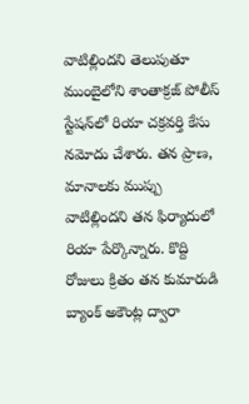వాటిల్లిందని తెలుపుతూ ముంబైలోని శాంతాక్రజ్ పోలీస్ స్టేషన్‌లో రియా చక్రవర్తి కేసు నమోదు చేశారు. తన ప్రాణ, మానాలకు ముప్పు వాటిల్లిందని తన ఫిర్యాదులో రియా పేర్కొన్నారు. కొద్ది రోజులు క్రితం తన కుమారుడి బ్యాంక్ అకౌంట్ల ద్వారా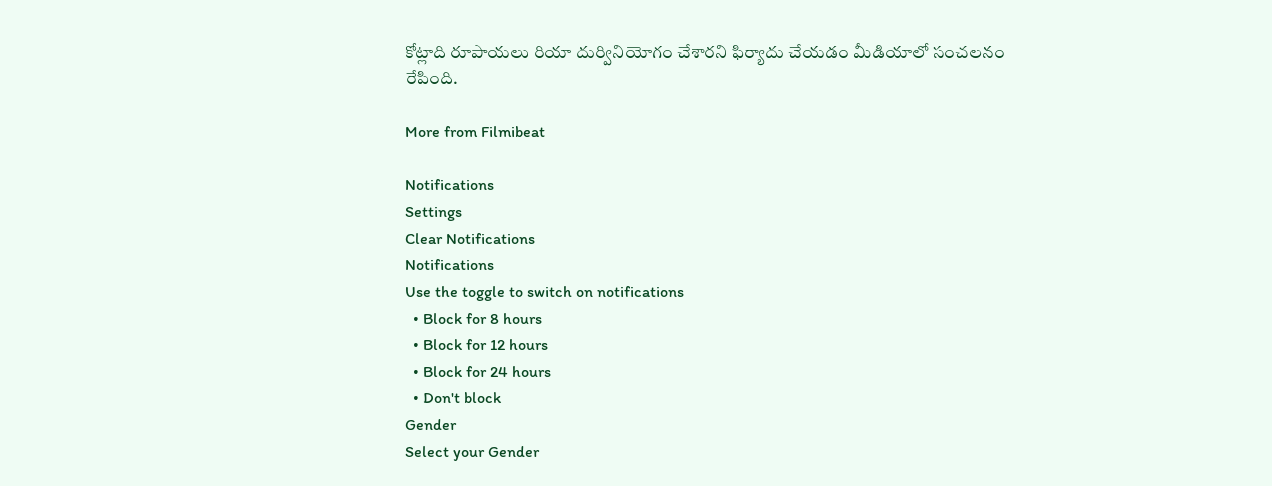కోట్లాది రూపాయలు రియా దుర్వినియోగం చేశారని ఫిర్యాదు చేయడం మీడియాలో సంచలనం రేపింది.

More from Filmibeat

Notifications
Settings
Clear Notifications
Notifications
Use the toggle to switch on notifications
  • Block for 8 hours
  • Block for 12 hours
  • Block for 24 hours
  • Don't block
Gender
Select your Gender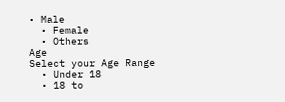• Male
  • Female
  • Others
Age
Select your Age Range
  • Under 18
  • 18 to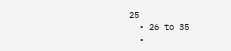25
  • 26 to 35
  •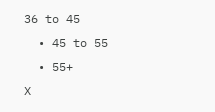36 to 45
  • 45 to 55
  • 55+
X